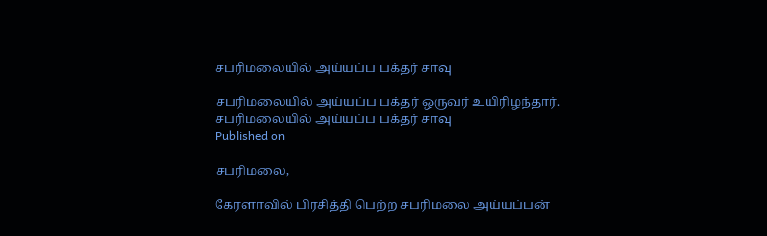சபரிமலையில் அய்யப்ப பக்தர் சாவு

சபரிமலையில் அய்யப்ப பக்தர் ஒருவர் உயிரிழந்தார்.
சபரிமலையில் அய்யப்ப பக்தர் சாவு
Published on

சபரிமலை,

கேரளாவில் பிரசித்தி பெற்ற சபரிமலை அய்யப்பன்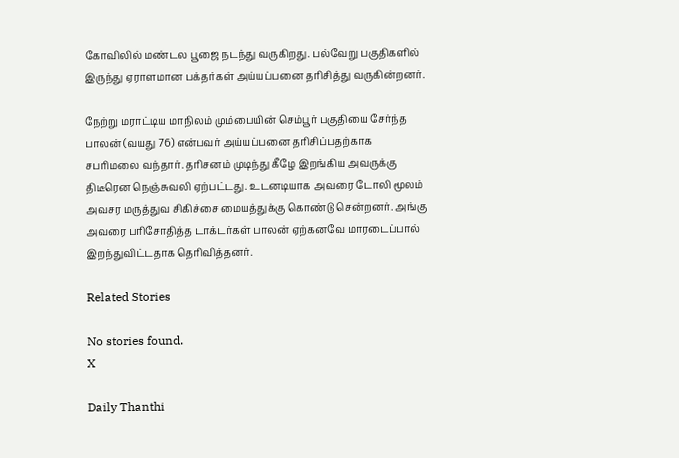கோவிலில் மண்டல பூஜை நடந்து வருகிறது. பல்வேறு பகுதிகளில் இருந்து ஏராளமான பக்தர்கள் அய்யப்பனை தரிசித்து வருகின்றனர்.

நேற்று மராட்டிய மாநிலம் மும்பையின் செம்பூர் பகுதியை சேர்ந்த பாலன் (வயது 76) என்பவர் அய்யப்பனை தரிசிப்பதற்காக சபரிமலை வந்தார். தரிசனம் முடிந்து கீழே இறங்கிய அவருக்கு திடீரென நெஞ்சுவலி ஏற்பட்டது. உடனடியாக அவரை டோலி மூலம் அவசர மருத்துவ சிகிச்சை மையத்துக்கு கொண்டு சென்றனர். அங்கு அவரை பரிசோதித்த டாக்டர்கள் பாலன் ஏற்கனவே மாரடைப்பால் இறந்துவிட்டதாக தெரிவித்தனர்.

Related Stories

No stories found.
X

Daily Thanthi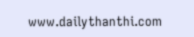www.dailythanthi.com